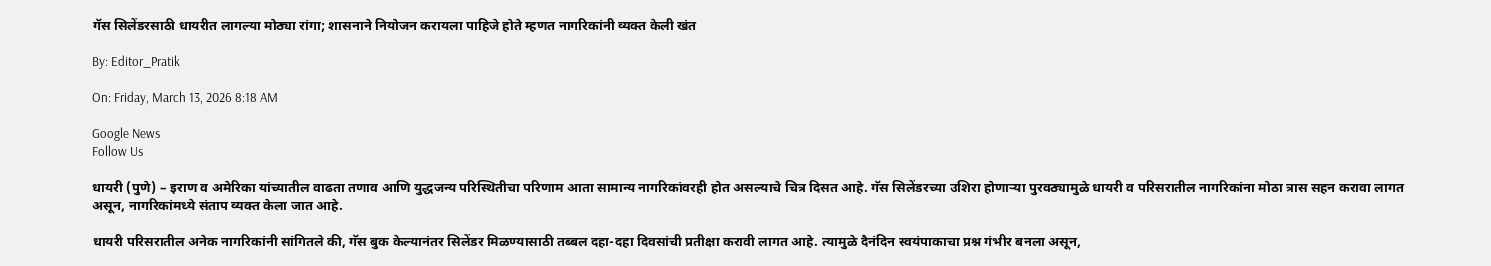गॅस सिलेंडरसाठी धायरीत लागल्या मोठ्या रांगा; शासनाने नियोजन करायला पाहिजे होते म्हणत नागरिकांनी व्यक्त केली खंत

By: Editor_Pratik

On: Friday, March 13, 2026 8:18 AM

Google News
Follow Us

धायरी (पुणे) – इराण व अमेरिका यांच्यातील वाढता तणाव आणि युद्धजन्य परिस्थितीचा परिणाम आता सामान्य नागरिकांवरही होत असल्याचे चित्र दिसत आहे. गॅस सिलेंडरच्या उशिरा होणाऱ्या पुरवठ्यामुळे धायरी व परिसरातील नागरिकांना मोठा त्रास सहन करावा लागत असून, नागरिकांमध्ये संताप व्यक्त केला जात आहे.

धायरी परिसरातील अनेक नागरिकांनी सांगितले की, गॅस बुक केल्यानंतर सिलेंडर मिळण्यासाठी तब्बल दहा-दहा दिवसांची प्रतीक्षा करावी लागत आहे. त्यामुळे दैनंदिन स्वयंपाकाचा प्रश्न गंभीर बनला असून,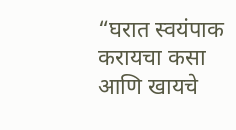“घरात स्वयंपाक करायचा कसा आणि खायचे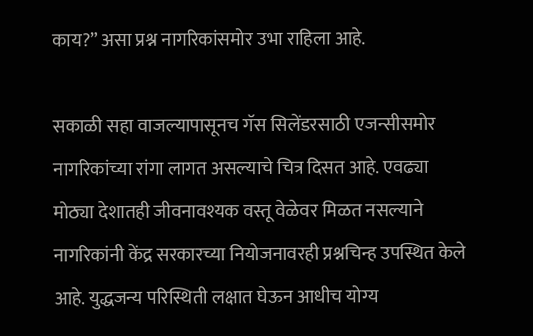काय?” असा प्रश्न नागरिकांसमोर उभा राहिला आहे.

सकाळी सहा वाजल्यापासूनच गॅस सिलेंडरसाठी एजन्सीसमोर नागरिकांच्या रांगा लागत असल्याचे चित्र दिसत आहे. एवढ्या मोठ्या देशातही जीवनावश्यक वस्तू वेळेवर मिळत नसल्याने नागरिकांनी केंद्र सरकारच्या नियोजनावरही प्रश्नचिन्ह उपस्थित केले आहे. युद्धजन्य परिस्थिती लक्षात घेऊन आधीच योग्य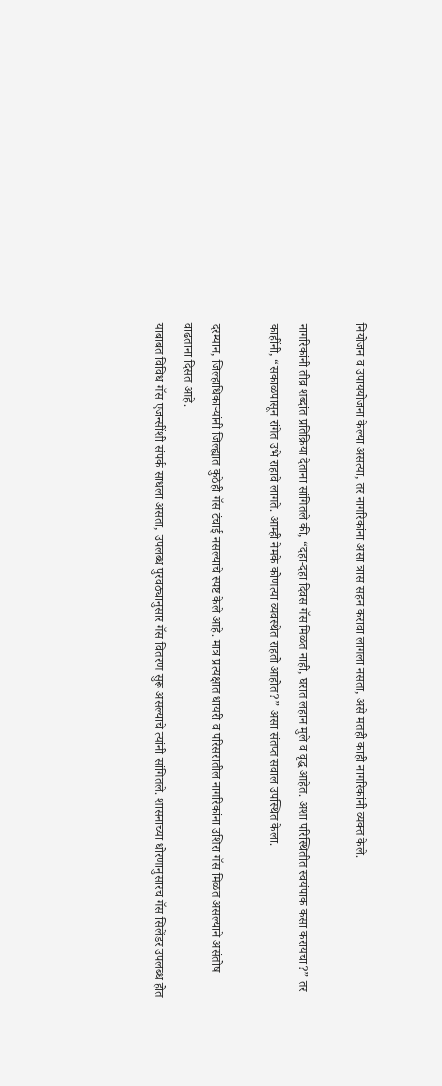नियोजन व उपाययोजना केल्या असत्या, तर नागरिकांना असा त्रास सहन करावा लागला नसता, असे मतही काही नागरिकांनी व्यक्त केले.

नागरिकांनी तीव्र शब्दांत प्रतिक्रिया देताना सांगितले की, “दहा-दहा दिवस गॅस मिळत नाही, घरात लहान मुले व वृद्ध आहेत. अशा परिस्थितीत स्वयंपाक कसा करायचा?” तर काहींनी, “सकाळपासून रांगेत उभे राहावे लागते. आम्ही नेमके कोणत्या व्यवस्थेत राहतो आहोत?” असा संतप्त सवाल उपस्थित केला.

दरम्यान, जिल्हाधिकाऱ्यांनी जिल्ह्यात कुठेही गॅस टंचाई नसल्याचे स्पष्ट केले आहे. मात्र प्रत्यक्षात धायरी व परिसरातील नागरिकांना उशिरा गॅस मिळत असल्याने असंतोष वाढताना दिसत आहे.
याबाबत विविध गॅस एजन्सींशी संपर्क साधला असता, उपलब्ध पुरवठ्यानुसार गॅस वितरण सुरू असल्याचे त्यांनी सांगितले. शासनाच्या धोरणानुसारच गॅस सिलेंडर उपलब्ध होत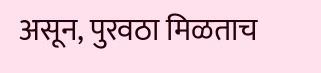असून, पुरवठा मिळताच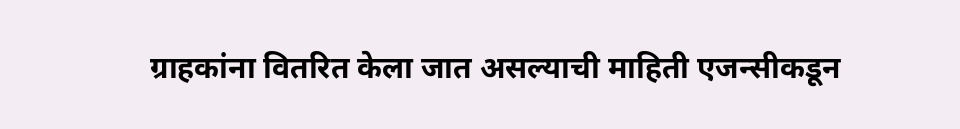ग्राहकांना वितरित केला जात असल्याची माहिती एजन्सीकडून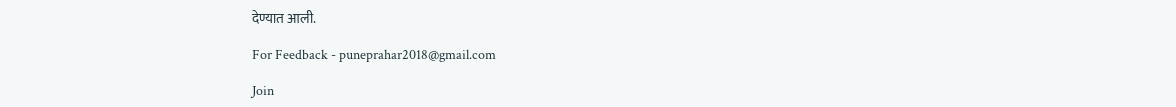देण्यात आली.

For Feedback - puneprahar2018@gmail.com

Join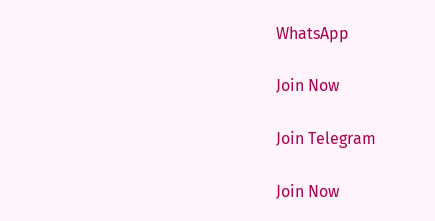WhatsApp

Join Now

Join Telegram

Join Now